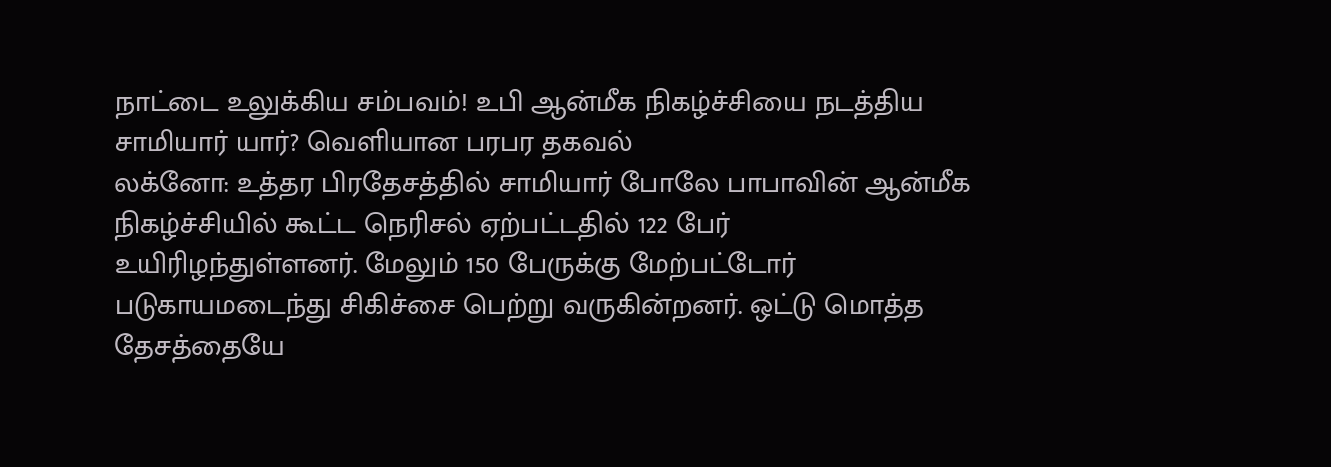நாட்டை உலுக்கிய சம்பவம்! உபி ஆன்மீக நிகழ்ச்சியை நடத்திய சாமியார் யார்? வெளியான பரபர தகவல்
லக்னோ: உத்தர பிரதேசத்தில் சாமியார் போலே பாபாவின் ஆன்மீக நிகழ்ச்சியில் கூட்ட நெரிசல் ஏற்பட்டதில் 122 பேர் உயிரிழந்துள்ளனர். மேலும் 150 பேருக்கு மேற்பட்டோர் படுகாயமடைந்து சிகிச்சை பெற்று வருகின்றனர். ஒட்டு மொத்த தேசத்தையே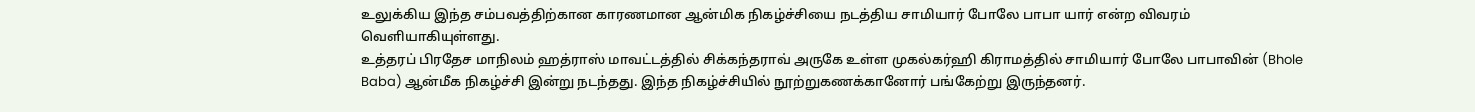உலுக்கிய இந்த சம்பவத்திற்கான காரணமான ஆன்மிக நிகழ்ச்சியை நடத்திய சாமியார் போலே பாபா யார் என்ற விவரம் வெளியாகியுள்ளது.
உத்தரப் பிரதேச மாநிலம் ஹத்ராஸ் மாவட்டத்தில் சிக்கந்தராவ் அருகே உள்ள முகல்கர்ஹி கிராமத்தில் சாமியார் போலே பாபாவின் (Bhole Baba) ஆன்மீக நிகழ்ச்சி இன்று நடந்தது. இந்த நிகழ்ச்சியில் நூற்றுகணக்கானோர் பங்கேற்று இருந்தனர்.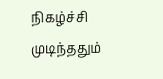நிகழ்ச்சி முடிந்ததும்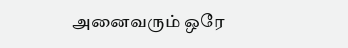அனைவரும் ஒரே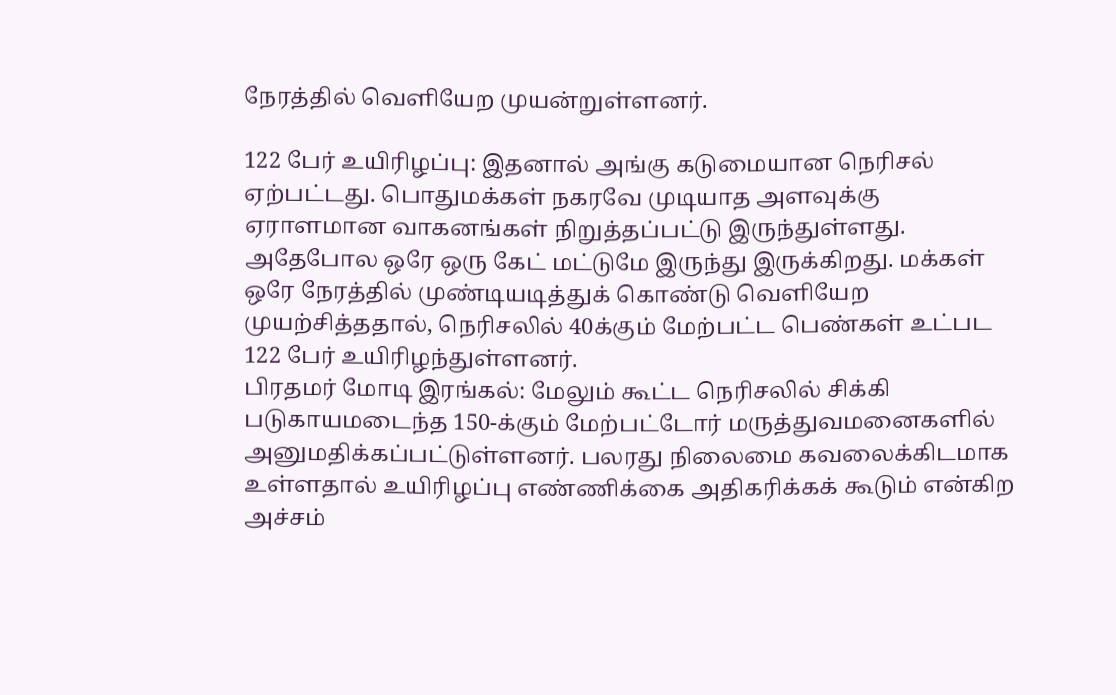நேரத்தில் வெளியேற முயன்றுள்ளனர்.

122 பேர் உயிரிழப்பு: இதனால் அங்கு கடுமையான நெரிசல் ஏற்பட்டது. பொதுமக்கள் நகரவே முடியாத அளவுக்கு ஏராளமான வாகனங்கள் நிறுத்தப்பட்டு இருந்துள்ளது. அதேபோல ஒரே ஒரு கேட் மட்டுமே இருந்து இருக்கிறது. மக்கள் ஒரே நேரத்தில் முண்டியடித்துக் கொண்டு வெளியேற முயற்சித்ததால், நெரிசலில் 40க்கும் மேற்பட்ட பெண்கள் உட்பட 122 பேர் உயிரிழந்துள்ளனர்.
பிரதமர் மோடி இரங்கல்: மேலும் கூட்ட நெரிசலில் சிக்கி படுகாயமடைந்த 150-க்கும் மேற்பட்டோர் மருத்துவமனைகளில் அனுமதிக்கப்பட்டுள்ளனர். பலரது நிலைமை கவலைக்கிடமாக உள்ளதால் உயிரிழப்பு எண்ணிக்கை அதிகரிக்கக் கூடும் என்கிற அச்சம்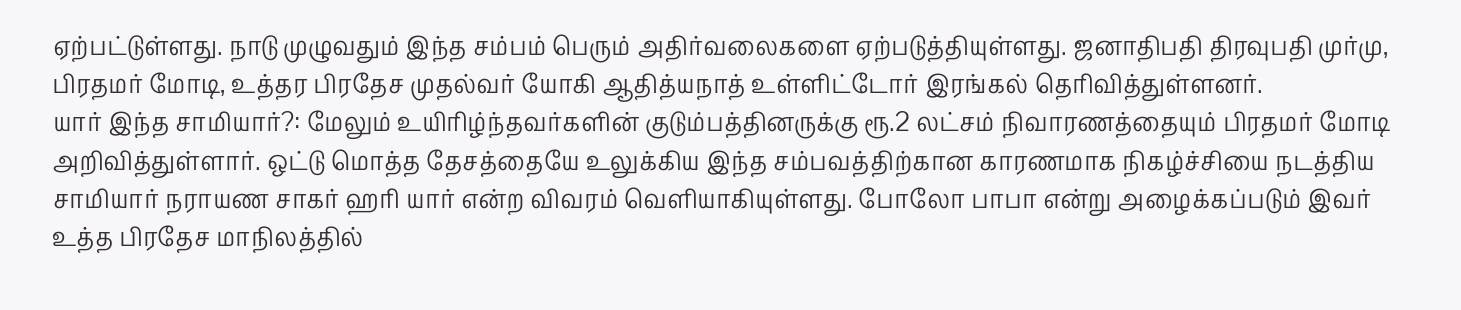ஏற்பட்டுள்ளது. நாடு முழுவதும் இந்த சம்பம் பெரும் அதிர்வலைகளை ஏற்படுத்தியுள்ளது. ஜனாதிபதி திரவுபதி முர்மு, பிரதமர் மோடி, உத்தர பிரதேச முதல்வர் யோகி ஆதித்யநாத் உள்ளிட்டோர் இரங்கல் தெரிவித்துள்ளனர்.
யார் இந்த சாமியார்?: மேலும் உயிரிழ்ந்தவர்களின் குடும்பத்தினருக்கு ரூ.2 லட்சம் நிவாரணத்தையும் பிரதமர் மோடி அறிவித்துள்ளார். ஒட்டு மொத்த தேசத்தையே உலுக்கிய இந்த சம்பவத்திற்கான காரணமாக நிகழ்ச்சியை நடத்திய சாமியார் நராயண சாகர் ஹரி யார் என்ற விவரம் வெளியாகியுள்ளது. போலோ பாபா என்று அழைக்கப்படும் இவர் உத்த பிரதேச மாநிலத்தில்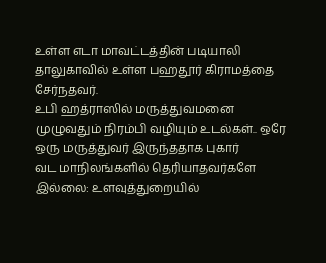உள்ள எடா மாவட்டத்தின் படியாலி தாலுகாவில் உள்ள பஹதூர் கிராமத்தை சேர்நதவர்.
உபி ஹத்ராஸில் மருத்துவமனை முழுவதும் நிரம்பி வழியும் உடல்கள்.. ஒரே ஒரு மருத்துவர் இருந்ததாக புகார்
வட மாநிலங்களில் தெரியாதவர்களே இல்லை: உளவுத்துறையில்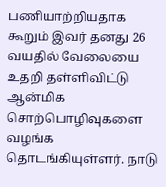பணியாற்றியதாக கூறும் இவர் தனது 26 வயதில் வேலையை உதறி தள்ளிவிட்டு ஆன்மிக சொற்பொழிவுகளை வழங்க தொடங்கியுள்ளர். நாடு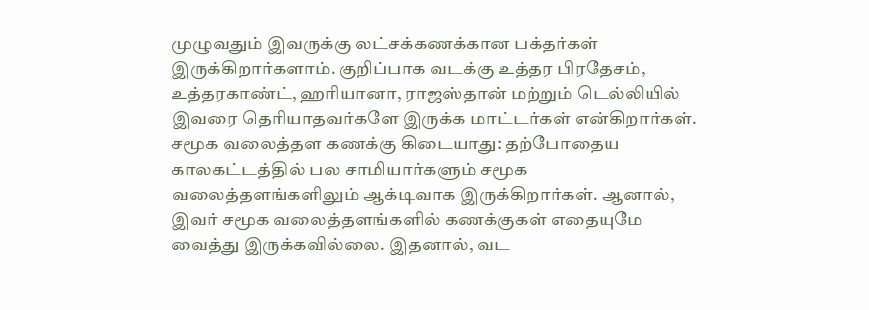முழுவதும் இவருக்கு லட்சக்கணக்கான பக்தர்கள் இருக்கிறார்களாம். குறிப்பாக வடக்கு உத்தர பிரதேசம், உத்தரகாண்ட், ஹரியானா, ராஜஸ்தான் மற்றும் டெல்லியில் இவரை தெரியாதவர்களே இருக்க மாட்டர்கள் என்கிறார்கள்.
சமூக வலைத்தள கணக்கு கிடையாது: தற்போதைய காலகட்டத்தில் பல சாமியார்களும் சமூக வலைத்தளங்களிலும் ஆக்டிவாக இருக்கிறார்கள். ஆனால், இவர் சமூக வலைத்தளங்களில் கணக்குகள் எதையுமே வைத்து இருக்கவில்லை. இதனால், வட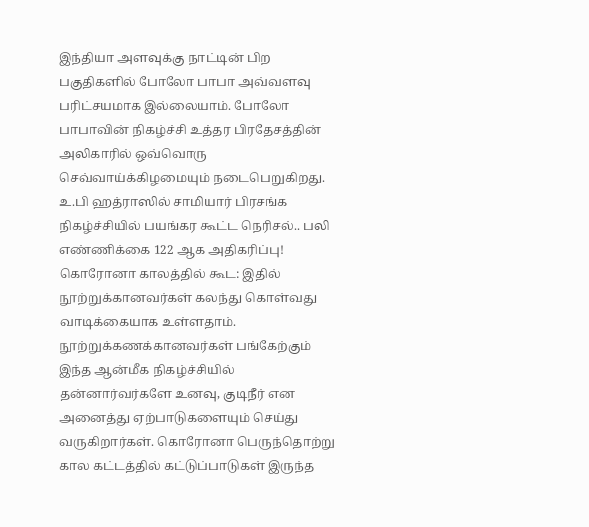இந்தியா அளவுக்கு நாட்டின் பிற பகுதிகளில் போலோ பாபா அவ்வளவு பரிட்சயமாக இல்லையாம். போலோ பாபாவின் நிகழ்ச்சி உத்தர பிரதேசத்தின் அலிகாரில் ஒவ்வொரு செவ்வாய்க்கிழமையும் நடைபெறுகிறது.
உ.பி ஹத்ராஸில் சாமியார் பிரசங்க நிகழ்ச்சியில் பயங்கர கூட்ட நெரிசல்.. பலி எண்ணிக்கை 122 ஆக அதிகரிப்பு!
கொரோனா காலத்தில் கூட: இதில் நூற்றுக்கானவர்கள் கலந்து கொள்வது வாடிக்கையாக உள்ளதாம். நூற்றுக்கணக்கானவர்கள் பங்கேற்கும் இந்த ஆன்மீக நிகழ்ச்சியில் தன்னார்வர்களே உனவு, குடிநீர் என அனைத்து ஏற்பாடுகளையும் செய்து வருகிறார்கள். கொரோனா பெருந்தொற்று கால கட்டத்தில் கட்டுப்பாடுகள் இருந்த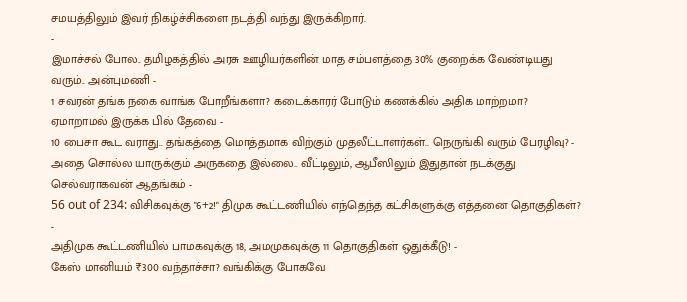சமயத்திலும் இவர் நிகழ்ச்சிகளை நடத்தி வந்து இருக்கிறார்.
-
இமாச்சல் போல.. தமிழகத்தில் அரசு ஊழியர்களின் மாத சம்பளத்தை 30% குறைக்க வேண்டியது வரும்.. அன்புமணி -
1 சவரன் தங்க நகை வாங்க போறீங்களா? கடைக்காரர் போடும் கணக்கில் அதிக மாற்றமா? ஏமாறாமல் இருக்க பில் தேவை -
10 பைசா கூட வராது.. தங்கத்தை மொத்தமாக விற்கும் முதலீட்டாளர்கள்.. நெருங்கி வரும் பேரழிவு? -
அதை சொல்ல யாருக்கும் அருகதை இல்லை.. வீட்டிலும், ஆபீஸிலும் இதுதான் நடக்குது செல்வராகவன் ஆதங்கம் -
56 out of 234: விசிகவுக்கு "6+2!" திமுக கூட்டணியில் எந்தெந்த கட்சிகளுக்கு எத்தனை தொகுதிகள்? -
அதிமுக கூட்டணியில் பாமகவுக்கு 18, அமமுகவுக்கு 11 தொகுதிகள் ஒதுக்கீடு! -
கேஸ் மானியம் ₹300 வந்தாச்சா? வங்கிக்கு போகவே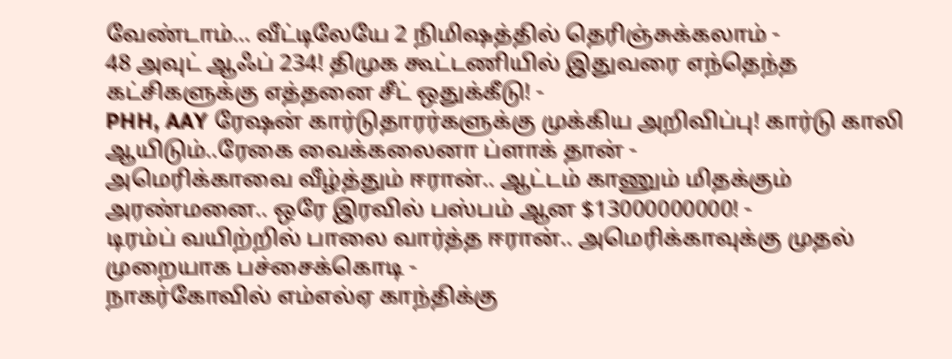வேண்டாம்… வீட்டிலேயே 2 நிமிஷத்தில் தெரிஞ்சுக்கலாம் -
48 அவுட் ஆஃப் 234! திமுக கூட்டணியில் இதுவரை எந்தெந்த கட்சிகளுக்கு எத்தனை சீட் ஒதுக்கீடு! -
PHH, AAY ரேஷன் கார்டுதாரர்களுக்கு முக்கிய அறிவிப்பு! கார்டு காலி ஆயிடும்..ரேகை வைக்கலைனா ப்ளாக் தான் -
அமெரிக்காவை வீழ்த்தும் ஈரான்.. ஆட்டம் காணும் மிதக்கும் அரண்மனை.. ஒரே இரவில் பஸ்பம் ஆன $13000000000! -
டிரம்ப் வயிற்றில் பாலை வார்த்த ஈரான்.. அமெரிக்காவுக்கு முதல் முறையாக பச்சைக்கொடி -
நாகர்கோவில் எம்எல்ஏ காந்திக்கு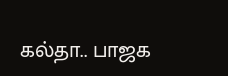கல்தா.. பாஜக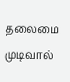தலைமை முடிவால்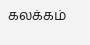கலக்கம்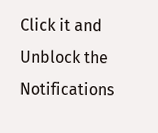Click it and Unblock the Notifications